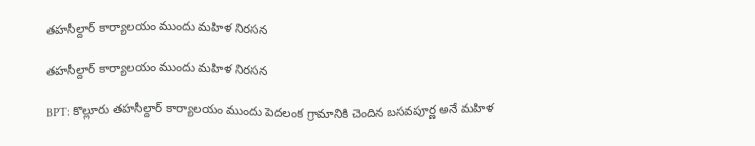తహసీల్దార్ కార్యాలయం ముందు మహిళ నిరసన

తహసీల్దార్ కార్యాలయం ముందు మహిళ నిరసన

BPT: కొల్లూరు తహసీల్దార్ కార్యాలయం ముందు పెదలంక గ్రామానికి చెందిన బసవపూర్ణ అనే మహిళ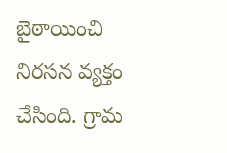బైఠాయించి నిరసన వ్యక్తం చేసింది. గ్రామ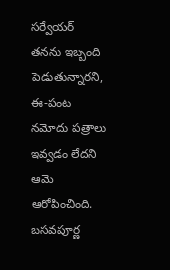సర్వేయర్ తనను ఇబ్బంది పెడుతున్నారని, ఈ-పంట నమోదు పత్రాలు ఇవ్వడం లేదని ఆమె ఆరోపించింది. బసవపూర్ణ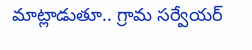మాట్లాడుతూ.. గ్రామ సర్వేయర్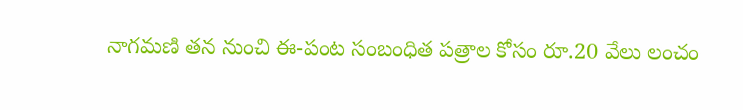నాగమణి తన నుంచి ఈ-పంట సంబంధిత పత్రాల కోసం రూ.20 వేలు లంచం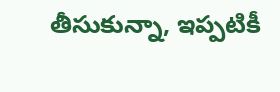తీసుకున్నా, ఇప్పటికీ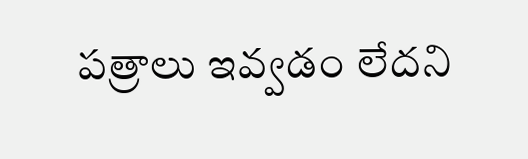పత్రాలు ఇవ్వడం లేదని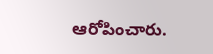ఆరోపించారు.